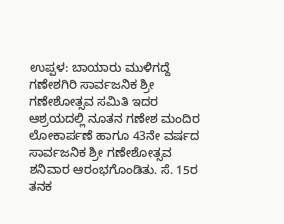ಉಪ್ಪಳ: ಬಾಯಾರು ಮುಳಿಗದ್ದೆ ಗಣೇಶಗಿರಿ ಸಾರ್ವಜನಿಕ ಶ್ರೀ ಗಣೇಶೋತ್ಸವ ಸಮಿತಿ ಇದರ ಆಶ್ರಯದಲ್ಲಿ ನೂತನ ಗಣೇಶ ಮಂದಿರ ಲೋಕಾರ್ಪಣೆ ಹಾಗೂ 43ನೇ ವರ್ಷದ ಸಾರ್ವಜನಿಕ ಶ್ರೀ ಗಣೇಶೋತ್ಸವ ಶನಿವಾರ ಆರಂಭಗೊಂಡಿತು. ಸೆ. 15ರ ತನಕ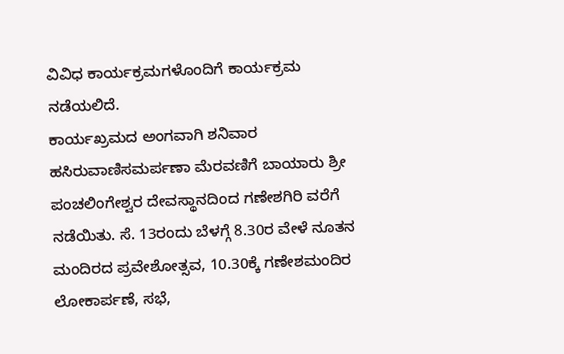ವಿವಿಧ ಕಾರ್ಯಕ್ರಮಗಳೊಂದಿಗೆ ಕಾರ್ಯಕ್ರಮ ನಡೆಯಲಿದೆ.
ಕಾರ್ಯಖ್ರಮದ ಅಂಗವಾಗಿ ಶನಿವಾರ ಹಸಿರುವಾಣಿಸಮರ್ಪಣಾ ಮೆರವಣಿಗೆ ಬಾಯಾರು ಶ್ರೀ ಪಂಚಲಿಂಗೇಶ್ವರ ದೇವಸ್ಥಾನದಿಂದ ಗಣೇಶಗಿರಿ ವರೆಗೆ ನಡೆಯಿತು. ಸೆ. 13ರಂದು ಬೆಳಗ್ಗೆ 8.30ರ ವೇಳೆ ನೂತನ ಮಂದಿರದ ಪ್ರವೇಶೋತ್ಸವ, 10.30ಕ್ಕೆ ಗಣೇಶಮಂದಿರ ಲೋಕಾರ್ಪಣೆ, ಸಭೆ,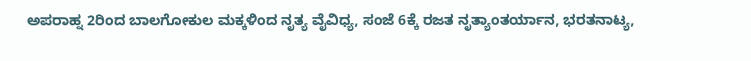ಅಪರಾಹ್ನ 2ರಿಂದ ಬಾಲಗೋಕುಲ ಮಕ್ಕಳಿಂದ ನೃತ್ಯ ವೈವಿಧ್ಯ, ಸಂಜೆ 6ಕ್ಕೆ ರಜತ ನೃತ್ಯಾಂತರ್ಯಾನ, ಭರತನಾಟ್ಯ,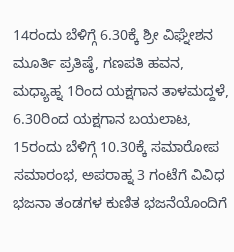14ರಂದು ಬೆಳಿಗ್ಗೆ 6.30ಕ್ಕೆ ಶ್ರೀ ವಿಘ್ನೇಶನ ಮೂರ್ತಿ ಪ್ರತಿಷ್ಠೆ, ಗಣಪತಿ ಹವನ, ಮಧ್ಯಾಹ್ನ 1ರಿಂದ ಯಕ್ಷಗಾನ ತಾಳಮದ್ದಳೆ, 6.30ರಿಂದ ಯಕ್ಷಗಾನ ಬಯಲಾಟ, 15ರಂದು ಬೆಳಿಗ್ಗೆ 10.30ಕ್ಕೆ ಸಮಾರೋಪ ಸಮಾರಂಭ, ಅಪರಾಹ್ನ 3 ಗಂಟೆಗೆ ವಿವಿಧ ಭಜನಾ ತಂಡಗಳ ಕುಣಿತ ಭಜನೆಯೊಂದಿಗೆ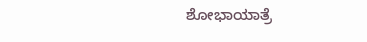ಶೋಭಾಯಾತ್ರೆ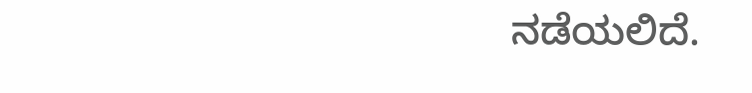ನಡೆಯಲಿದೆ.